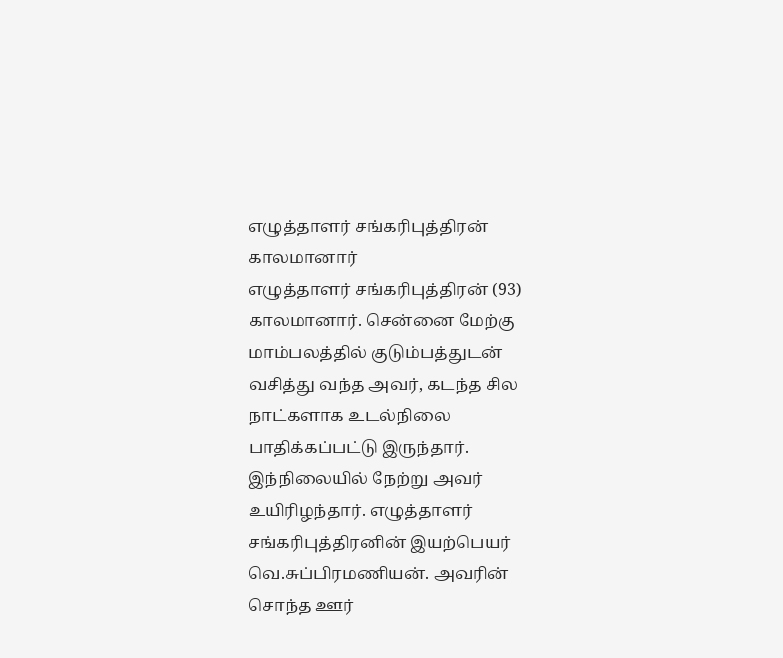எழுத்தாளர் சங்கரிபுத்திரன் காலமானார்
எழுத்தாளர் சங்கரிபுத்திரன் (93) காலமானார். சென்னை மேற்கு மாம்பலத்தில் குடும்பத்துடன் வசித்து வந்த அவர், கடந்த சில நாட்களாக உடல்நிலை பாதிக்கப்பட்டு இருந்தார்.
இந்நிலையில் நேற்று அவர் உயிரிழந்தார். எழுத்தாளர் சங்கரிபுத்திரனின் இயற்பெயர் வெ.சுப்பிரமணியன். அவரின் சொந்த ஊர்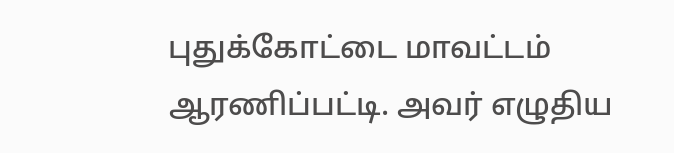புதுக்கோட்டை மாவட்டம் ஆரணிப்பட்டி. அவர் எழுதிய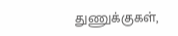துணுக்குகள்,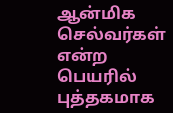ஆன்மிக செல்வர்கள் என்ற பெயரில் புத்தகமாக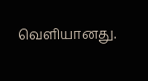வெளியானது.